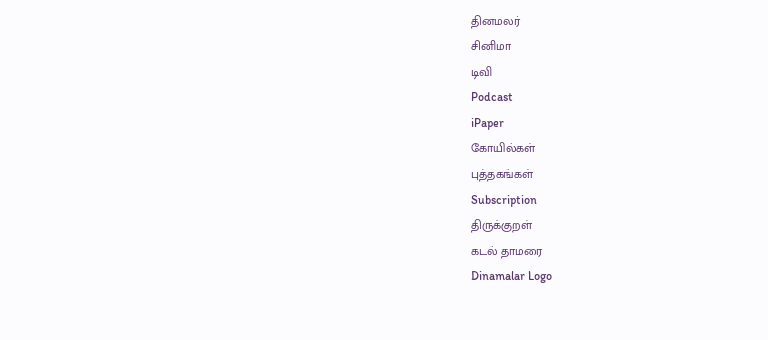தினமலர்
சினிமா
டிவி
Podcast
iPaper
கோயில்கள்
புத்தகங்கள்
Subscription
திருக்குறள்
கடல் தாமரை
Dinamalar Logo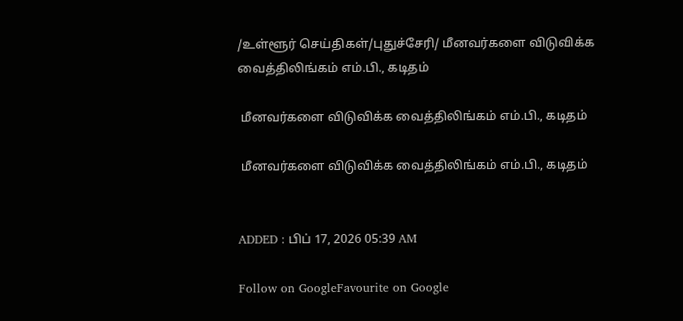/உள்ளூர் செய்திகள்/புதுச்சேரி/ மீனவர்களை விடுவிக்க வைத்திலிங்கம் எம்.பி., கடிதம்

 மீனவர்களை விடுவிக்க வைத்திலிங்கம் எம்.பி., கடிதம்

 மீனவர்களை விடுவிக்க வைத்திலிங்கம் எம்.பி., கடிதம்


ADDED : பிப் 17, 2026 05:39 AM

Follow on GoogleFavourite on Google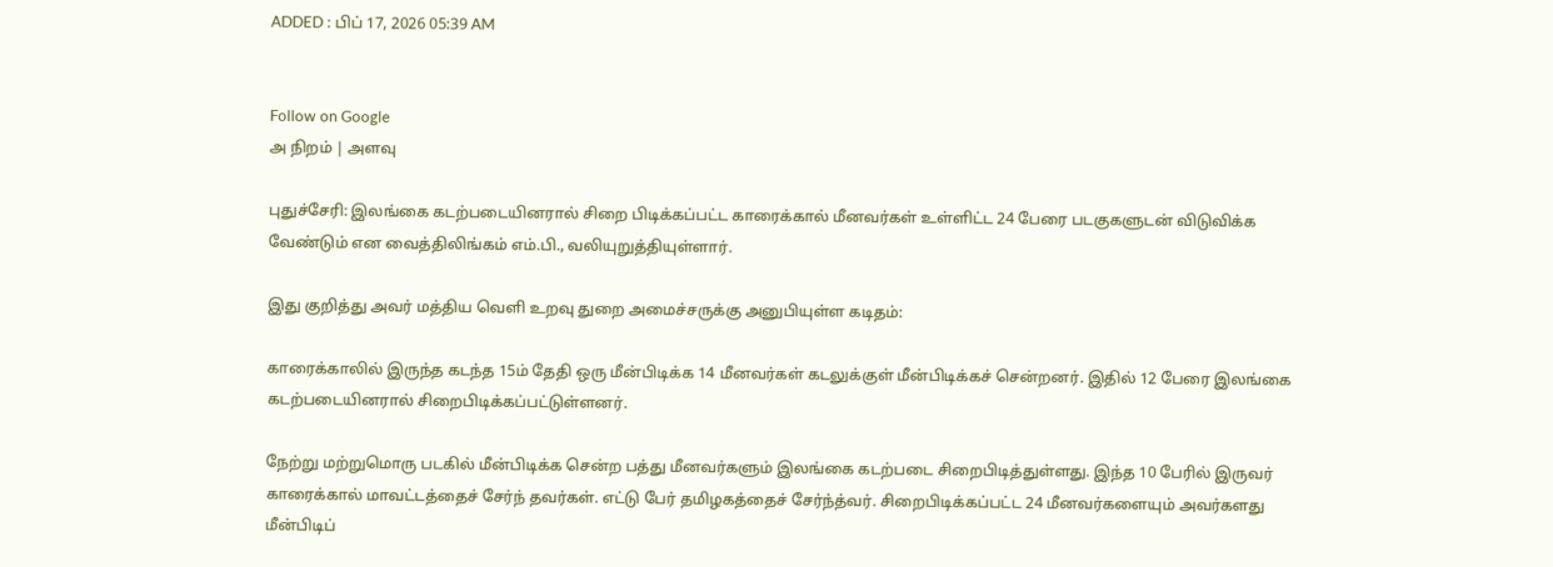ADDED : பிப் 17, 2026 05:39 AM


Follow on Google
அ நிறம் | அளவு

புதுச்சேரி: இலங்கை கடற்படையினரால் சிறை பிடிக்கப்பட்ட காரைக்கால் மீனவர்கள் உள்ளிட்ட 24 பேரை படகுகளுடன் விடுவிக்க வேண்டும் என வைத்திலிங்கம் எம்.பி., வலியுறுத்தியுள்ளார்.

இது குறித்து அவர் மத்திய வெளி உறவு துறை அமைச்சருக்கு அனுபியுள்ள கடிதம்:

காரைக்காலில் இருந்த கடந்த 15ம் தேதி ஒரு மீன்பிடிக்க 14 மீனவர்கள் கடலுக்குள் மீன்பிடிக்கச் சென்றனர். இதில் 12 பேரை இலங்கை கடற்படையினரால் சிறைபிடிக்கப்பட்டுள்ளனர்.

நேற்று மற்றுமொரு படகில் மீன்பிடிக்க சென்ற பத்து மீனவர்களும் இலங்கை கடற்படை சிறைபிடித்துள்ளது. இந்த 10 பேரில் இருவர் காரைக்கால் மாவட்டத்தைச் சேர்ந் தவர்கள். எட்டு பேர் தமிழகத்தைச் சேர்ந்த்வர். சிறைபிடிக்கப்பட்ட 24 மீனவர்களையும் அவர்களது மீன்பிடிப்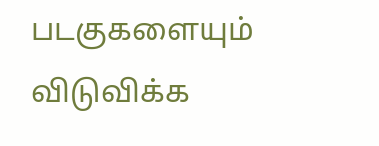படகுகளையும் விடுவிக்க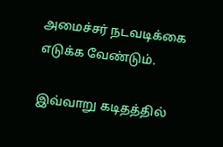அமைச்சர் நடவடிக்கை எடுக்க வேண்டும்.

இவ்வாறு கடிதத்தில்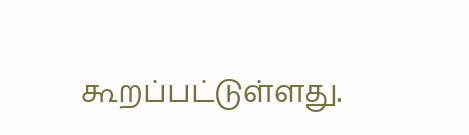கூறப்பட்டுள்ளது.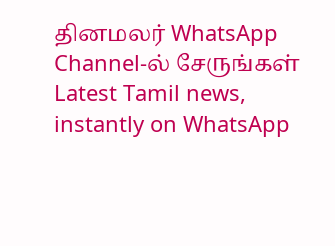தினமலர் WhatsApp Channel-ல் சேருங்கள்
Latest Tamil news, instantly on WhatsApp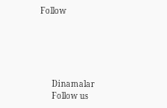Follow





      Dinamalar
      Follow us